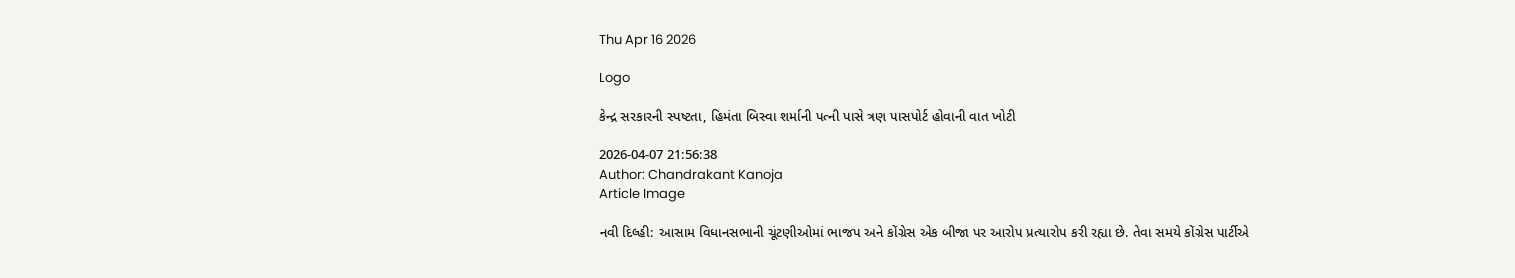Thu Apr 16 2026

Logo

કેન્દ્ર સરકારની સ્પષ્ટતા, હિમંતા બિસ્વા શર્માની પત્ની પાસે ત્રણ પાસપોર્ટ હોવાની વાત ખોટી

2026-04-07 21:56:38
Author: Chandrakant Kanoja
Article Image

નવી દિલ્હી: આસામ વિધાનસભાની ચૂંટણીઓમાં ભાજપ અને કોંગ્રેસ એક બીજા પર આરોપ પ્રત્યારોપ કરી રહ્યા છે. તેવા સમયે કોંગ્રેસ પાર્ટીએ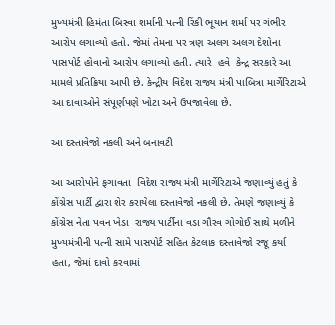મુખ્યમંત્રી હિમંતા બિસ્વા શર્માની પત્ની રિંકી ભૂયાન શર્મા પર ગંભીર આરોપ લગાવ્યો હતો. જેમાં તેમના પર ત્રણ અલગ અલગ દેશોના પાસપોર્ટ હોવાનો આરોપ લગાવ્યો હતી. ત્યારે  હવે  કેન્દ્ર સરકારે આ મામલે પ્રતિક્રિયા આપી છે. કેન્દ્રીય વિદેશ રાજ્ય મંત્રી પાબિત્રા માર્ગેરિટાએ આ દાવાઓને સંપૂર્ણપણે ખોટા અને ઉપજાવેલા છે.

આ દસ્તાવેજો નકલી અને બનાવટી

આ આરોપોને ફગાવતા  વિદેશ રાજ્ય મંત્રી માર્ગેરિટાએ જણાવ્યું હતું કે કોંગ્રેસ પાર્ટી દ્વારા શેર કરાયેલા દસ્તાવેજો નકલી છે. તેમણે જણાવ્યું કે  કોંગ્રેસ નેતા પવન ખેડા  રાજ્ય પાર્ટીના વડા ગૌરવ ગોગોઈ સાથે મળીને મુખ્યમંત્રીની પત્ની સામે પાસપોર્ટ સહિત કેટલાક દસ્તાવેજો રજૂ કર્યા હતા, જેમાં દાવો કરવામાં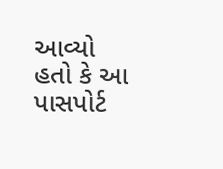આવ્યો હતો કે આ પાસપોર્ટ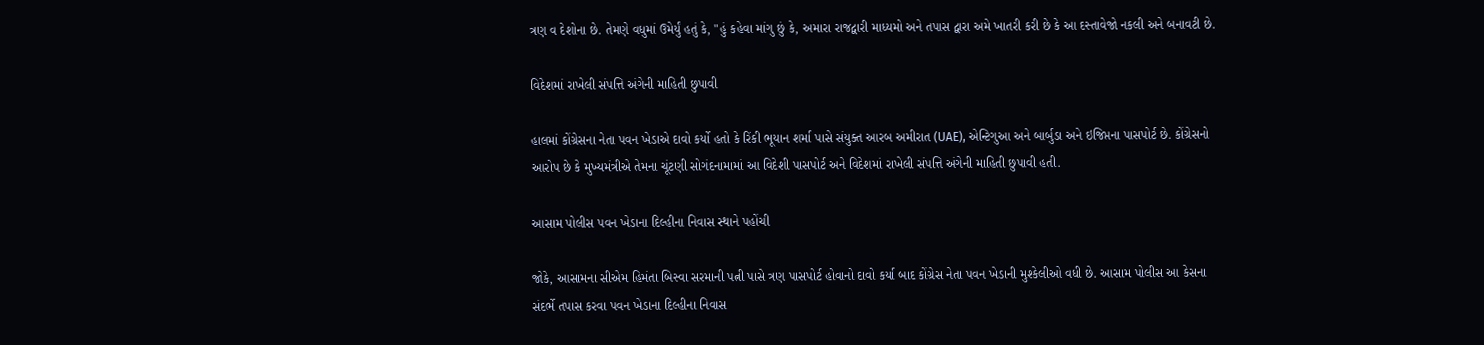ત્રણ વ દેશોના છે. તેમણે વધુમાં ઉમેર્યું હતું કે, "હું કહેવા માંગુ છું કે, અમારા રાજદ્વારી માધ્યમો અને તપાસ દ્વારા અમે ખાતરી કરી છે કે આ દસ્તાવેજો નકલી અને બનાવટી છે.

વિદેશમાં રાખેલી સંપત્તિ અંગેની માહિતી છુપાવી

હાલમાં કોંગ્રેસના નેતા પવન ખેડાએ દાવો કર્યો હતો કે રિંકી ભૂયાન શર્મા પાસે સંયુક્ત આરબ અમીરાત (UAE), એન્ટિગુઆ અને બાર્બુડા અને ઇજિપ્તના પાસપોર્ટ છે. કોંગ્રેસનો આરોપ છે કે મુખ્યમંત્રીએ તેમના ચૂંટણી સોગંદનામામાં આ વિદેશી પાસપોર્ટ અને વિદેશમાં રાખેલી સંપત્તિ અંગેની માહિતી છુપાવી હતી.

આસામ પોલીસ પવન ખેડાના દિલ્હીના નિવાસ સ્થાને પહોંચી

જોકે, આસામના સીએમ હિમંતા બિસ્વા સરમાની પત્ની પાસે ત્રણ પાસપોર્ટ હોવાનો દાવો કર્યા બાદ કોંગ્રેસ નેતા પવન ખેડાની મુશ્કેલીઓ વધી છે. આસામ પોલીસ આ કેસના સંદર્ભે તપાસ કરવા પવન ખેડાના દિલ્હીના નિવાસ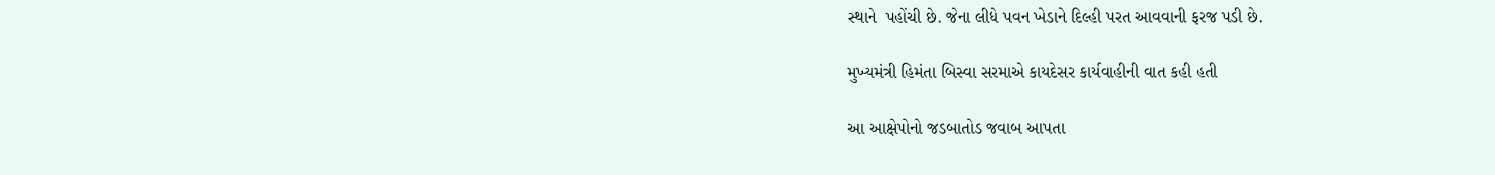સ્થાને  પહોંચી છે. જેના લીધે પવન ખેડાને દિલ્હી પરત આવવાની ફરજ પડી છે.

મુખ્યમંત્રી હિમંતા બિસ્વા સરમાએ કાયદેસર કાર્યવાહીની વાત કહી હતી

આ આક્ષેપોનો જડબાતોડ જવાબ આપતા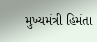મુખ્યમંત્રી હિમંતા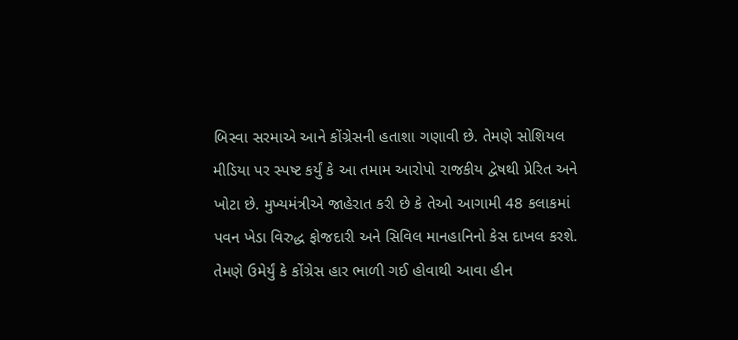બિસ્વા સરમાએ આને કોંગ્રેસની હતાશા ગણાવી છે. તેમણે સોશિયલ મીડિયા પર સ્પષ્ટ કર્યું કે આ તમામ આરોપો રાજકીય દ્વેષથી પ્રેરિત અને ખોટા છે. મુખ્યમંત્રીએ જાહેરાત કરી છે કે તેઓ આગામી 48 કલાકમાં પવન ખેડા વિરુદ્ધ ફોજદારી અને સિવિલ માનહાનિનો કેસ દાખલ કરશે. તેમણે ઉમેર્યું કે કોંગ્રેસ હાર ભાળી ગઈ હોવાથી આવા હીન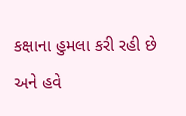કક્ષાના હુમલા કરી રહી છે અને હવે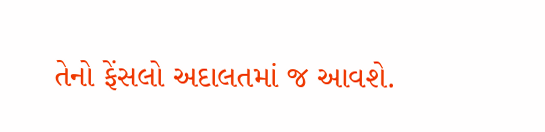તેનો ફેંસલો અદાલતમાં જ આવશે.